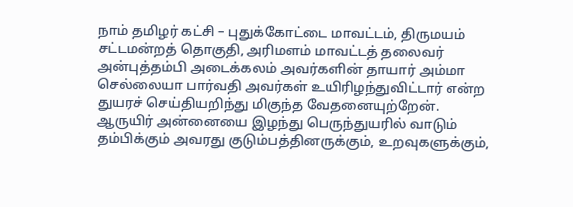நாம் தமிழர் கட்சி – புதுக்கோட்டை மாவட்டம், திருமயம் சட்டமன்றத் தொகுதி, அரிமளம் மாவட்டத் தலைவர் அன்புத்தம்பி அடைக்கலம் அவர்களின் தாயார் அம்மா செல்லையா பார்வதி அவர்கள் உயிரிழந்துவிட்டார் என்ற துயரச் செய்தியறிந்து மிகுந்த வேதனையுற்றேன்.
ஆருயிர் அன்னையை இழந்து பெருந்துயரில் வாடும் தம்பிக்கும் அவரது குடும்பத்தினருக்கும், உறவுகளுக்கும்,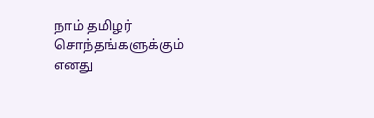நாம் தமிழர் சொந்தங்களுக்கும் எனது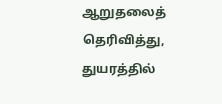ஆறுதலைத் தெரிவித்து, துயரத்தில்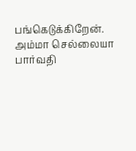பங்கெடுக்கிறேன்.
அம்மா செல்லையா பார்வதி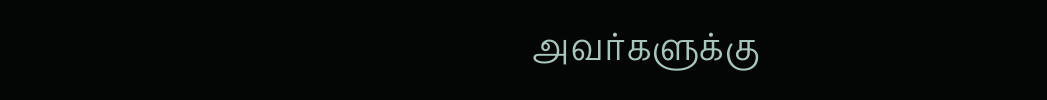அவர்களுக்கு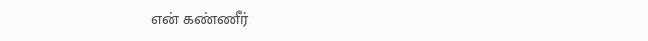என் கண்ணீர்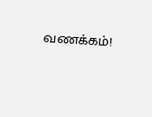வணக்கம்!